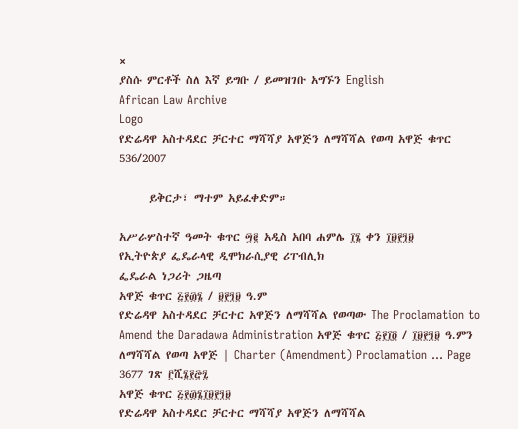×
ያስሱ ምርቶች ስለ እኛ ይግቡ / ይመዝገቡ አግኙን English
African Law Archive
Logo
የድሬዳዋ አስተዳደር ቻርተር ማሻሻያ አዋጅን ለማሻሻል የወጣ አዋጅ ቁጥር 536/2007

      ይቅርታ፣ ማተም አይፈቀድም።

አሥራሦስተኛ ዓመት ቁጥር ፵፪ አዲስ አበባ ሐምሌ ፲፮ ቀን ፲፱፻፺፱
የኢትዮጵያ ፌዴራላዊ ዲሞክራሲያዊ ሪፐብሊክ
ፌዴራል ነጋሪት ጋዜጣ
አዋጅ ቁጥር ፭፻፴፮ / ፱፻፺፱ ዓ.ም
የድሬዳዋ አስተዳደር ቻርተር አዋጅን ለማሻሻል የወጣው The Proclamation to Amend the Daradawa Administration አዋጅ ቁጥር ፭፻፲፬ / ፲፱፻፺፱ ዓ.ምን ለማሻሻል የወጣ አዋጅ | Charter (Amendment) Proclamation … Page 3677 ገጽ ፫ሺ፮፻፸፯
አዋጅ ቁጥር ፭፻፴፮፲፱፻፺፱
የድሬዳዋ አስተዳደር ቻርተር ማሻሻያ አዋጅን ለማሻሻል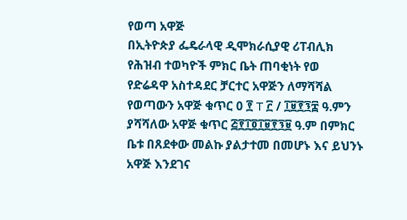የወጣ አዋጅ
በኢትዮጵያ ፌዴራላዊ ዲሞክራሲያዊ ሪፐብሊክ የሕዝብ ተወካዮች ምክር ቤት ጠባቂነት የወ
የድሬዳዋ አስተዳደር ቻርተር አዋጅን ለማሻሻል የወጣውን አዋጅ ቁጥር 0 ፻ T ፫ / ፲፱፻፺፰ ዓ.ምን ያሻሻለው አዋጅ ቁጥር ፭፻፲፬፲፱፻፺፱ ዓ.ም በምክር ቤቱ በጸደቀው መልኩ ያልታተመ በመሆኑ እና ይህንኑ አዋጅ እንደገና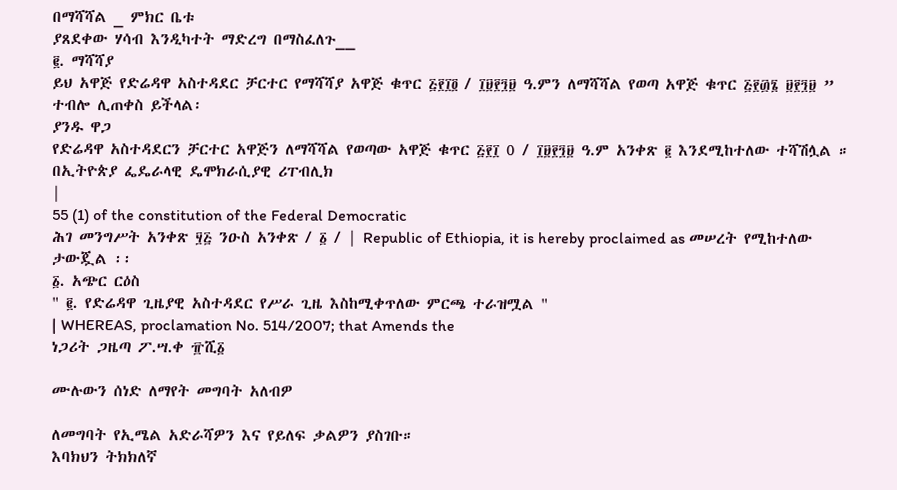በማሻሻል _ ምክር ቤቱ
ያጸደቀው ሃሳብ እንዲካተት ማድረግ በማስፈለጉ__
፪. ማሻሻያ
ይህ አዋጅ የድሬዳዋ አስተዳደር ቻርተር የማሻሻያ አዋጅ ቁጥር ፭፻፲፬ / ፲፱፻፺፱ ዓ.ምን ለማሻሻል የወጣ አዋጅ ቁጥር ፭፻፴፮ ፱፻፺፱ ” ተብሎ ሊጠቀስ ይችላል፡
ያንዱ ዋጋ
የድሬዳዋ አስተዳደርን ቻርተር አዋጅን ለማሻሻል የወጣው አዋጅ ቁጥር ፭፻፲ 0 / ፲፱፻፺፱ ዓ.ም አንቀጽ ፪ እንደሚከተለው ተሻሽሏል ።
በኢትዮጵያ ፌዴራላዊ ዴሞክራሲያዊ ሪፐብሊክ
|
55 (1) of the constitution of the Federal Democratic
ሕገ መንግሥት አንቀጽ ፶፭ ንዑስ አንቀጽ / ፩ / | Republic of Ethiopia, it is hereby proclaimed as መሠረት የሚከተለው ታውጇል ፡፡
፩. አጭር ርዕስ
" ፪. የድሬዳዋ ጊዜያዊ አስተዳደር የሥራ ጊዜ እስከሚቀጥለው ምርጫ ተራዝሟል "
| WHEREAS, proclamation No. 514/2007; that Amends the
ነጋሪት ጋዜጣ ፖ.ሣ.ቀ ፹ሺ፩

ሙሉውን ሰነድ ለማየት መግባት አለብዎ

ለመግባት የኢሜል አድራሻዎን እና የይለፍ ቃልዎን ያስገቡ።
እባክህን ትክክለኛ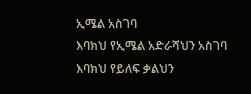ኢሜል አስገባ
እባክህ የኢሜል አድራሻህን አስገባ
እባክህ የይለፍ ቃልህን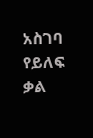አስገባ
የይለፍ ቃል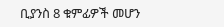ቢያንስ 8 ቁምፊዎች መሆን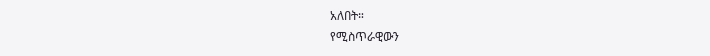አለበት።
የሚስጥራዊውን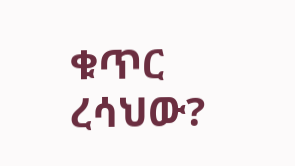ቁጥር ረሳህው?